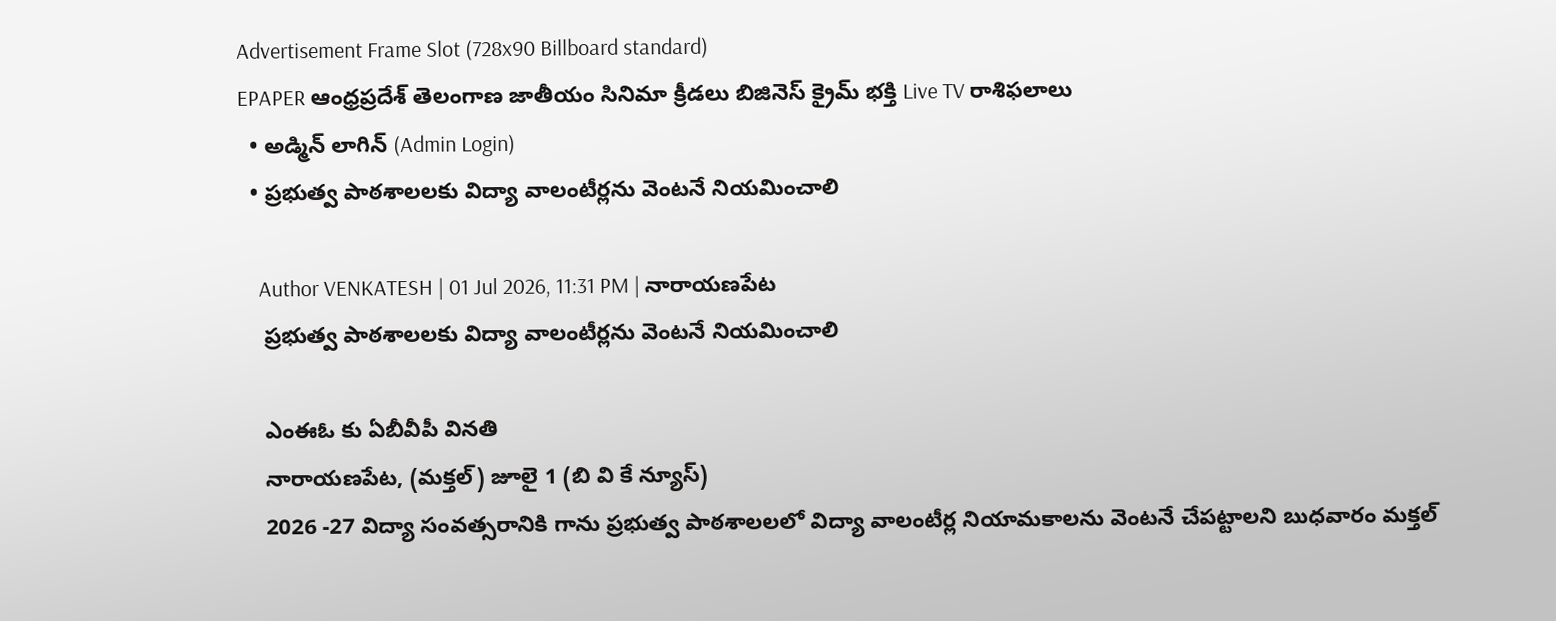Advertisement Frame Slot (728x90 Billboard standard)
EPAPER ఆంధ్రప్రదేశ్ తెలంగాణ జాతీయం సినిమా క్రీడలు బిజినెస్ క్రైమ్ భక్తి Live TV రాశిఫలాలు
  • అడ్మిన్ లాగిన్ (Admin Login)
  • ప్రభుత్వ పాఠశాలలకు విద్యా వాలంటీర్లను వెంటనే నియమించాలి

    Author VENKATESH | 01 Jul 2026, 11:31 PM | నారాయణపేట
    ప్రభుత్వ పాఠశాలలకు విద్యా వాలంటీర్లను వెంటనే నియమించాలి

    ఎంఈఓ కు ఏబీవీపీ వినతి
    నారాయణపేట, (మక్తల్) జూలై 1 (బి వి కే న్యూస్)
    2026 -27 విద్యా సంవత్సరానికి గాను ప్రభుత్వ పాఠశాలలలో విద్యా వాలంటీర్ల నియామకాలను వెంటనే చేపట్టాలని బుధవారం మక్తల్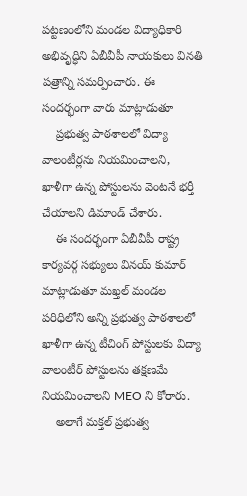పట్టణంలోని మండల విద్యాధికారి అభివృద్ధిని ఏబీవీపీ నాయకులు వినతి పత్రాన్ని సమర్పించారు. ఈ సందర్భంగా వారు మాట్లాడుతూ
    ప్రభుత్వ పాఠశాలలో విద్యా వాలంటీర్లను నియమించాలని, ఖాళీగా ఉన్న పోస్టులను వెంటనే భర్తీ చేయాలని డిమాండ్ చేశారు.
    ఈ సందర్భంగా ఏబీవీపీ రాష్ట్ర కార్యవర్గ సభ్యులు వినయ్ కుమార్ మాట్లాడుతూ మఖ్తల్ మండల పరిధిలోని అన్ని ప్రభుత్వ పాఠశాలలో ఖాళీగా ఉన్న టీచింగ్ పోస్టులకు విద్యా వాలంటీర్ పోస్టులను తక్షణమే నియమించాలని MEO ని కోరారు.
    అలాగే మక్తల్ ప్రభుత్వ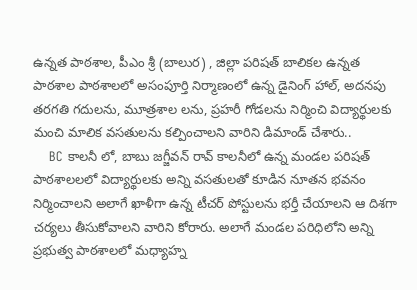ఉన్నత పాఠశాల, పీఎం శ్రీ (బాలుర) , జిల్లా పరిషత్ బాలికల ఉన్నత పాఠశాల పాఠశాలలో అసంపూర్తి నిర్మాణంలో ఉన్న డైనింగ్ హాల్, అదనపు తరగతి గదులను, మూత్రశాల లను, ప్రహరీ గోడలను నిర్మించి విద్యార్థులకు మంచి మాలిక వసతులను కల్పించాలని వారిని డిమాండ్ చేశారు..
    BC కాలనీ లో, బాబు జగ్జీవన్ రావ్ కాలనీలో ఉన్న మండల పరిషత్ పాఠశాలలలో విద్యార్థులకు అన్ని వసతులతో కూడిన నూతన భవనం నిర్మించాలని అలాగే ఖాళీగా ఉన్న టీచర్ పోస్టులను భర్తీ చేయాలని ఆ దిశగా చర్యలు తీసుకోవాలని వారిని కోరారు. అలాగే మండల పరిధిలోని అన్ని ప్రభుత్వ పాఠశాలలో మధ్యాహ్న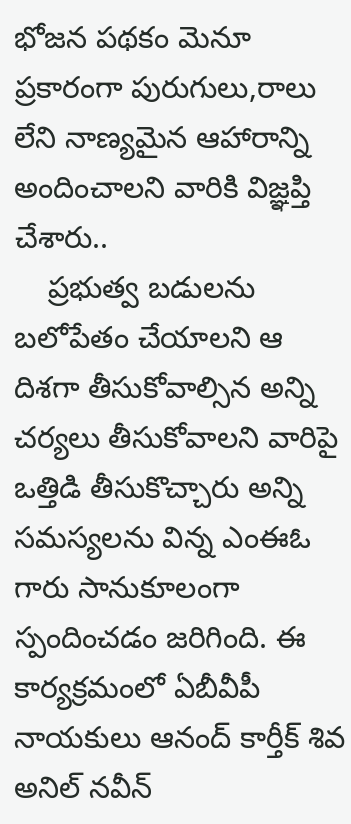భోజన పథకం మెనూ ప్రకారంగా పురుగులు,రాలు లేని నాణ్యమైన ఆహారాన్ని అందించాలని వారికి విజ్ఞప్తి చేశారు..
    ప్రభుత్వ బడులను బలోపేతం చేయాలని ఆ దిశగా తీసుకోవాల్సిన అన్ని చర్యలు తీసుకోవాలని వారిపై ఒత్తిడి తీసుకొచ్చారు అన్ని సమస్యలను విన్న ఎంఈఓ గారు సానుకూలంగా స్పందించడం జరిగింది. ఈ కార్యక్రమంలో ఏబీవీపీ నాయకులు ఆనంద్ కార్తీక్ శివ అనిల్ నవీన్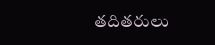తదితరులు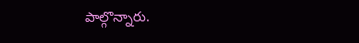పాల్గొన్నారు.